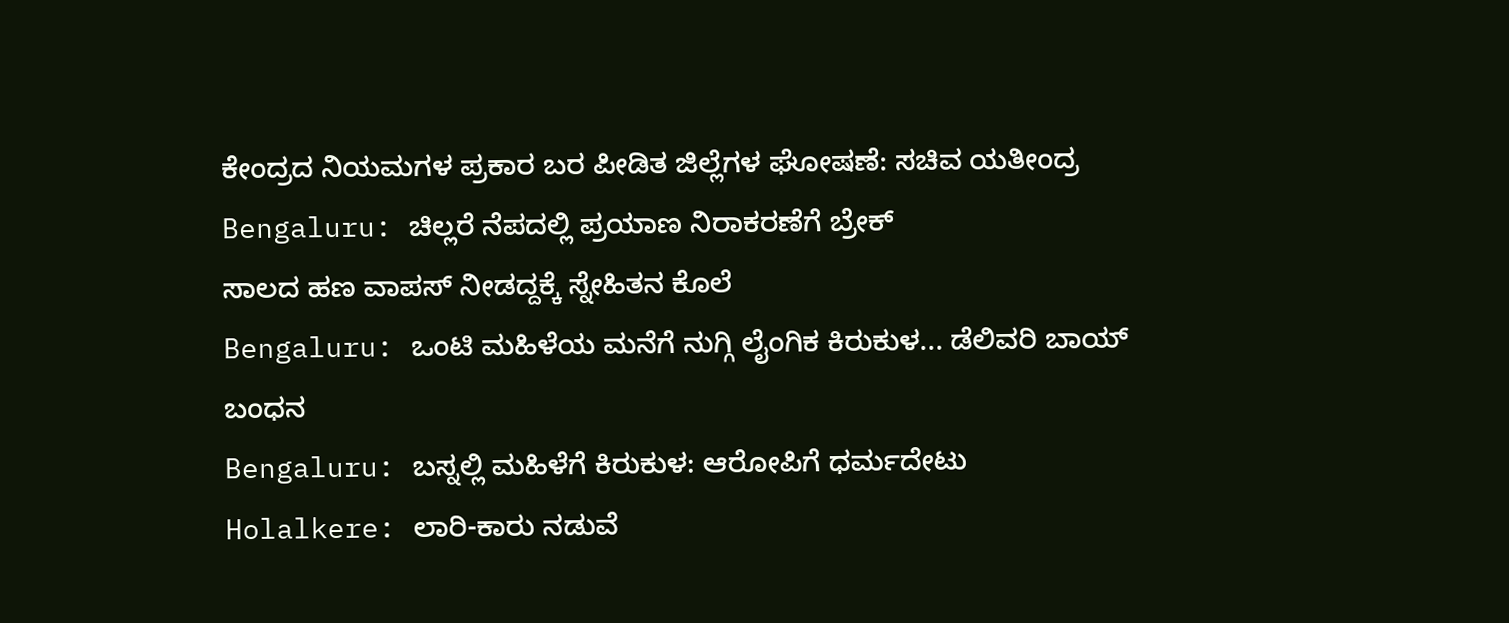ಕೇಂದ್ರದ ನಿಯಮಗಳ ಪ್ರಕಾರ ಬರ ಪೀಡಿತ ಜಿಲ್ಲೆಗಳ ಘೋಷಣೆ: ಸಚಿವ ಯತೀಂದ್ರ
Bengaluru: ಚಿಲ್ಲರೆ ನೆಪದಲ್ಲಿ ಪ್ರಯಾಣ ನಿರಾಕರಣೆಗೆ ಬ್ರೇಕ್
ಸಾಲದ ಹಣ ವಾಪಸ್ ನೀಡದ್ದಕ್ಕೆ ಸ್ನೇಹಿತನ ಕೊಲೆ
Bengaluru: ಒಂಟಿ ಮಹಿಳೆಯ ಮನೆಗೆ ನುಗ್ಗಿ ಲೈಂಗಿಕ ಕಿರುಕುಳ... ಡೆಲಿವರಿ ಬಾಯ್ ಬಂಧನ
Bengaluru: ಬಸ್ನಲ್ಲಿ ಮಹಿಳೆಗೆ ಕಿರುಕುಳ: ಆರೋಪಿಗೆ ಧರ್ಮದೇಟು
Holalkere: ಲಾರಿ-ಕಾರು ನಡುವೆ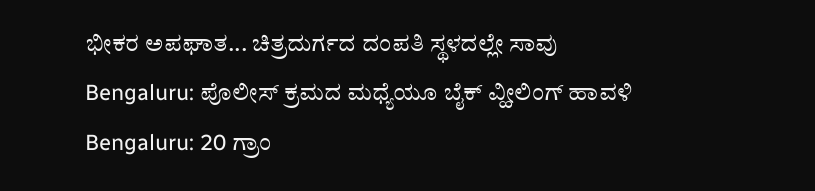ಭೀಕರ ಅಪಘಾತ... ಚಿತ್ರದುರ್ಗದ ದಂಪತಿ ಸ್ಥಳದಲ್ಲೇ ಸಾವು
Bengaluru: ಪೊಲೀಸ್ ಕ್ರಮದ ಮಧ್ಯೆಯೂ ಬೈಕ್ ವ್ಹೀಲಿಂಗ್ ಹಾವಳಿ
Bengaluru: 20 ಗ್ರಾಂ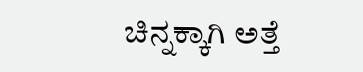ಚಿನ್ನಕ್ಕಾಗಿ ಅತ್ತೆ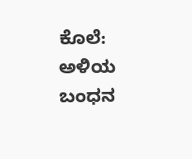ಕೊಲೆ: ಅಳಿಯ ಬಂಧನ